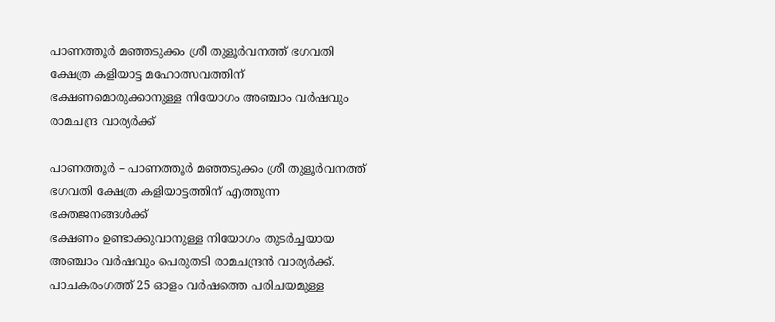പാണത്തൂര്‍ മഞ്ഞടുക്കം ശ്രീ തുളൂര്‍വനത്ത് ഭഗവതി ക്ഷേത്ര കളിയാട്ട മഹോത്സവത്തിന് ഭക്ഷണമൊരുക്കാനുള്ള നിയോഗം അഞ്ചാം വര്‍ഷവും രാമചന്ദ്ര വാര്യര്‍ക്ക്

പാണത്തൂര്‍ – പാണത്തൂര്‍ മഞ്ഞടുക്കം ശ്രീ തുളൂര്‍വനത്ത് ഭഗവതി ക്ഷേത്ര കളിയാട്ടത്തിന് എത്തുന്ന ഭക്തജനങ്ങള്‍ക്ക്
ഭക്ഷണം ഉണ്ടാക്കുവാനുള്ള നിയോഗം തുടര്‍ച്ചയായ അഞ്ചാം വര്‍ഷവും പെരുതടി രാമചന്ദ്രന്‍ വാര്യര്‍ക്ക്. പാചകരംഗത്ത് 25 ഓളം വര്‍ഷത്തെ പരിചയമുള്ള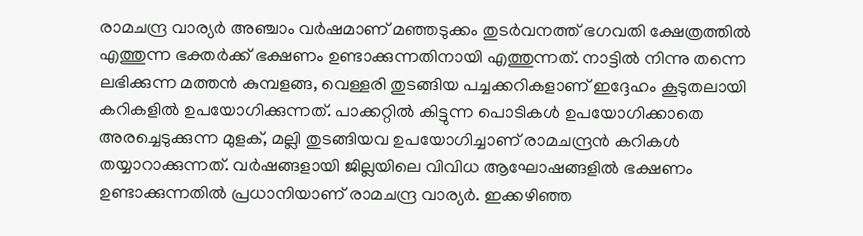രാമചന്ദ്ര വാര്യര്‍ അഞ്ചാം വര്‍ഷമാണ് മഞ്ഞടുക്കം തുടര്‍വനത്ത് ഭഗവതി ക്ഷേത്രത്തില്‍ എത്തുന്ന ഭക്തര്‍ക്ക് ഭക്ഷണം ഉണ്ടാക്കുന്നതിനായി എത്തുന്നത്. നാട്ടില്‍ നിന്നു തന്നെ ലഭിക്കുന്ന മത്തന്‍ കുമ്പളങ്ങ, വെള്ളരി തുടങ്ങിയ പച്ചക്കറികളാണ് ഇദ്ദേഹം കൂടുതലായി കറികളില്‍ ഉപയോഗിക്കുന്നത്. പാക്കറ്റില്‍ കിട്ടുന്ന പൊടികള്‍ ഉപയോഗിക്കാതെ അരച്ചെടുക്കുന്ന മുളക്, മല്ലി തുടങ്ങിയവ ഉപയോഗിച്ചാണ് രാമചന്ദ്രന്‍ കറികള്‍ തയ്യാറാക്കുന്നത്. വര്‍ഷങ്ങളായി ജില്ലയിലെ വിവിധ ആഘോഷങ്ങളില്‍ ഭക്ഷണം ഉണ്ടാക്കുന്നതില്‍ പ്രധാനിയാണ് രാമചന്ദ്ര വാര്യര്‍. ഇക്കഴിഞ്ഞ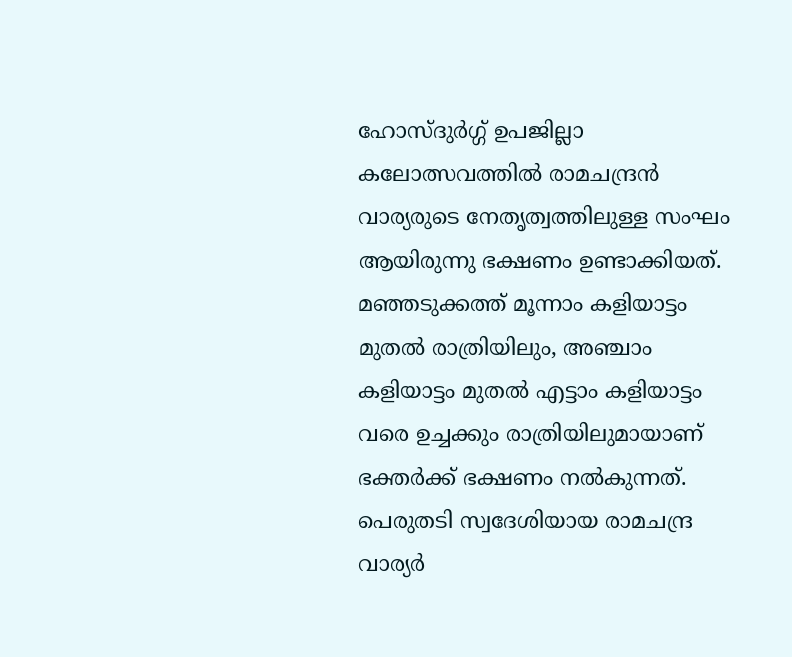ഹോസ്ദുര്‍ഗ്ഗ് ഉപജില്ലാ കലോത്സവത്തില്‍ രാമചന്ദ്രന്‍ വാര്യരുടെ നേതൃത്വത്തിലുള്ള സംഘം ആയിരുന്നു ഭക്ഷണം ഉണ്ടാക്കിയത്. മഞ്ഞടുക്കത്ത് മൂന്നാം കളിയാട്ടം മുതല്‍ രാത്രിയിലും, അഞ്ചാം കളിയാട്ടം മുതല്‍ എട്ടാം കളിയാട്ടം വരെ ഉച്ചക്കും രാത്രിയിലുമായാണ് ഭക്തര്‍ക്ക് ഭക്ഷണം നല്‍കുന്നത്. പെരുതടി സ്വദേശിയായ രാമചന്ദ്ര വാര്യര്‍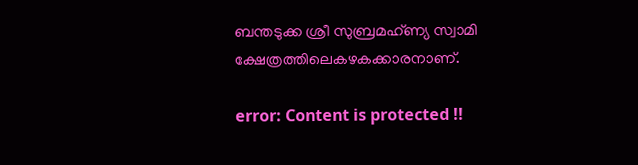ബന്തടുക്ക ശ്രീ സുബ്രമഹ്ണ്യ സ്വാമി ക്ഷേത്രത്തിലെകഴകക്കാരനാണ്.

error: Content is protected !!